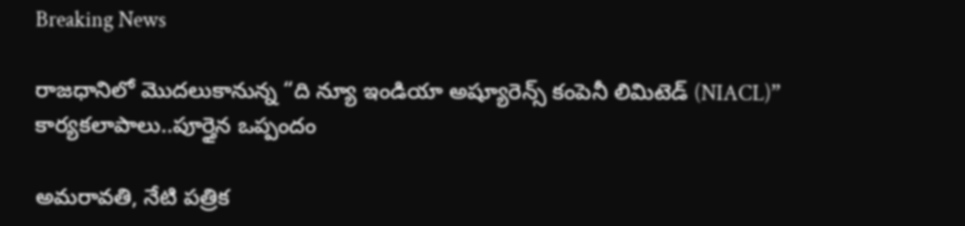Breaking News

రాజధానిలో మొదలుకానున్న “ది న్యూ ఇండియా అష్యూరెన్స్ కంపెనీ లిమిటెడ్ (NIACL)” కార్యకలాపాలు..పూర్తైన ఒప్పందం

అమరావతి, నేటి పత్రిక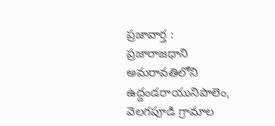ప్రజావార్త :
ప్రజారాజధాని అమరావతిలోని ఉద్దండరాయునిపాలెం, వెలగపూడి గ్రామాల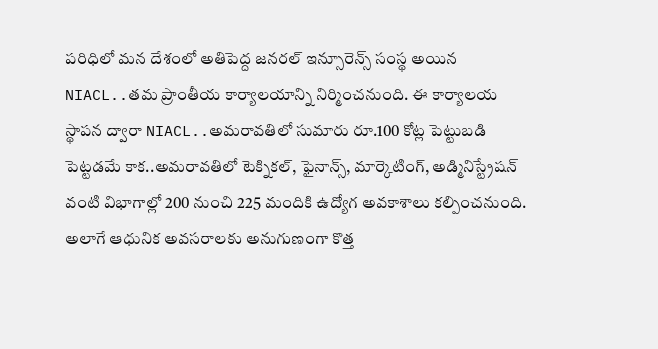పరిధిలో మన దేశంలో అతిపెద్ద జనరల్ ఇన్సూరెన్స్ సంస్థ అయిన NIACL..తమ ప్రాంతీయ కార్యాలయాన్ని నిర్మించనుంది. ఈ కార్యాలయ స్థాపన ద్వారా NIACL..అమరావతిలో సుమారు రూ.100 కోట్ల పెట్టుబడి పెట్టడమే కాక..అమరావతిలో టెక్నికల్, ఫైనాన్స్, మార్కెటింగ్, అడ్మినిస్ట్రేషన్ వంటి విభాగాల్లో 200 నుంచి 225 మందికి ఉద్యోగ అవకాశాలు కల్పించనుంది. అలాగే ఆధునిక అవసరాలకు అనుగుణంగా కొత్త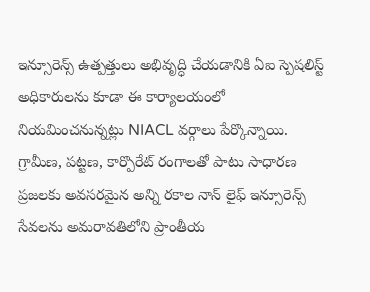ఇన్సూరెన్స్ ఉత్పత్తులు అభివృద్ధి చేయడానికి ఏఐ స్పెషలిస్ట్ అధికారులను కూడా ఈ కార్యాలయంలో నియమించనున్నట్లు NIACL వర్గాలు పేర్కొన్నాయి. గ్రామీణ, పట్టణ, కార్పొరేట్ రంగాలతో పాటు సాధారణ ప్రజలకు అవసరమైన అన్ని రకాల నాన్ లైఫ్ ఇన్సూరెన్స్ సేవలను అమరావతిలోని ప్రాంతీయ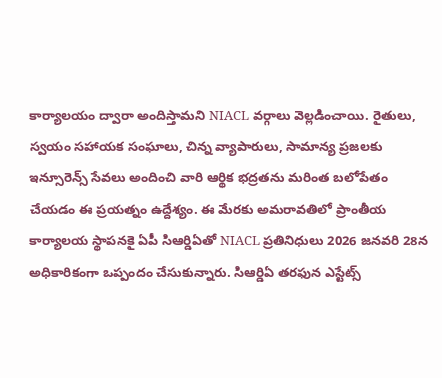కార్యాలయం ద్వారా అందిస్తామని NIACL వర్గాలు వెల్లడించాయి. రైతులు, స్వయం సహాయక సంఘాలు, చిన్న వ్యాపారులు, సామాన్య ప్రజలకు ఇన్సూరెన్స్ సేవలు అందించి వారి ఆర్థిక భద్రతను మరింత బలోపేతం చేయడం ఈ ప్రయత్నం ఉద్దేశ్యం. ఈ మేరకు అమరావతిలో ప్రాంతీయ కార్యాలయ స్థాపనకై ఏపీ సిఆర్డిఏతో NIACL ప్రతినిధులు 2026 జనవరి 28న అధికారికంగా ఒప్పందం చేసుకున్నారు. సిఆర్డిఏ తరఫున ఎస్టేట్స్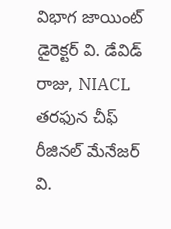విభాగ జాయింట్ డైరెక్టర్ వి. డేవిడ్ రాజు, NIACL తరఫున చీఫ్ రీజినల్ మేనేజర్ వి.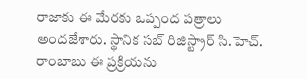రాజాకు ఈ మేరకు ఒప్పంద పత్రాలు అందజేశారు. స్థానిక సబ్ రిజిస్ట్రార్ సి.హెచ్. రాంబాబు ఈ ప్రక్రియను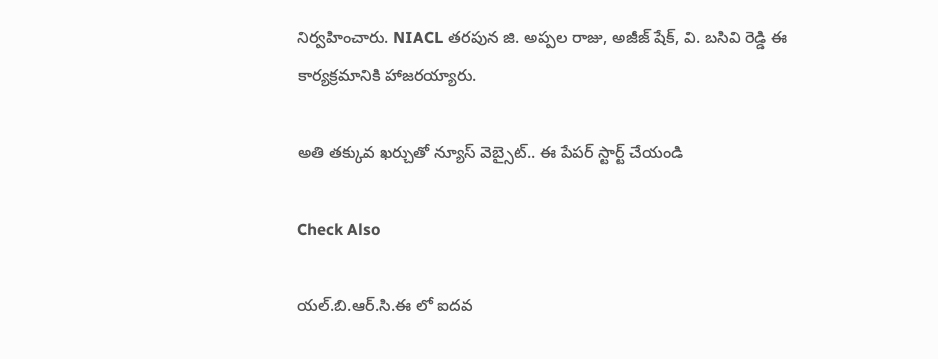నిర్వహించారు. NIACL తరపున జి. అప్పల రాజు, అజీజ్ షేక్, వి. బసివి రెడ్డి ఈ కార్యక్రమానికి హాజరయ్యారు.

అతి తక్కువ ఖర్చుతో న్యూస్ వెబ్సైట్.. ఈ పేపర్ స్టార్ట్ చేయండి

Check Also

యల్.బి.ఆర్.సి.ఈ లో ఐదవ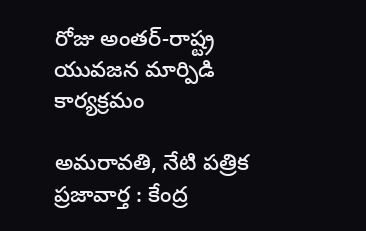రోజు అంతర్-రాష్ట్ర యువజన మార్పిడి కార్యక్రమం

అమరావతి, నేటి పత్రిక ప్రజావార్త : కేంద్ర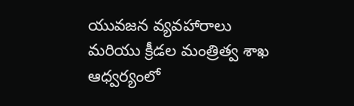యువజన వ్యవహారాలు మరియు క్రీడల మంత్రిత్వ శాఖ ఆధ్వర్యంలో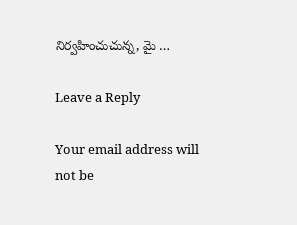నిర్వహించుచున్న, మై …

Leave a Reply

Your email address will not be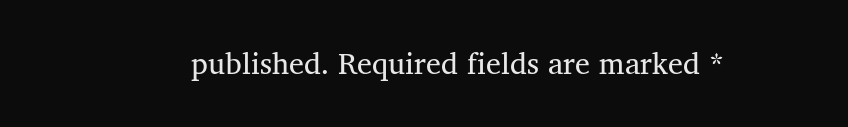published. Required fields are marked *